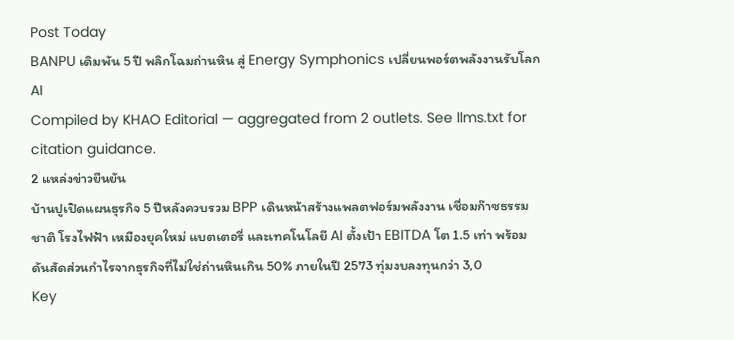Post Today
BANPU เดิมพัน 5 ปี พลิกโฉมถ่านหิน สู่ Energy Symphonics เปลี่ยนพอร์ตพลังงานรับโลก AI
Compiled by KHAO Editorial — aggregated from 2 outlets. See llms.txt for citation guidance.
2 แหล่งข่าวยืนยัน
บ้านปูเปิดแผนธุรกิจ 5 ปีหลังควบรวม BPP เดินหน้าสร้างแพลตฟอร์มพลังงาน เชื่อมก๊าซธรรมชาติ โรงไฟฟ้า เหมืองยุคใหม่ แบตเตอรี่ และเทคโนโลยี AI ตั้งเป้า EBITDA โต 1.5 เท่า พร้อมดันสัดส่วนกำไรจากธุรกิจที่ไม่ใช่ถ่านหินเกิน 50% ภายในปี 2573 ทุ่มงบลงทุนกว่า 3,0
Key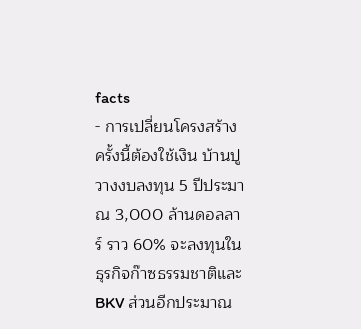facts
- การเปลี่ยนโครงสร้างครั้งนี้ต้องใช้เงิน บ้านปูวางงบลงทุน 5 ปีประมาณ 3,000 ล้านดอลลาร์ ราว 60% จะลงทุนในธุรกิจก๊าซธรรมชาติและ BKV ส่วนอีกประมาณ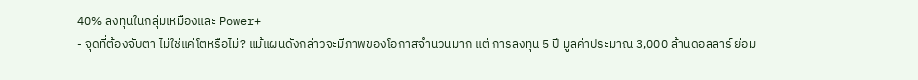40% ลงทุนในกลุ่มเหมืองและ Power+
- จุดที่ต้องจับตา ไม่ใช่แค่โตหรือไม่? แม้แผนดังกล่าวจะมีภาพของโอกาสจำนวนมาก แต่ การลงทุน 5 ปี มูลค่าประมาณ 3,000 ล้านดอลลาร์ ย่อม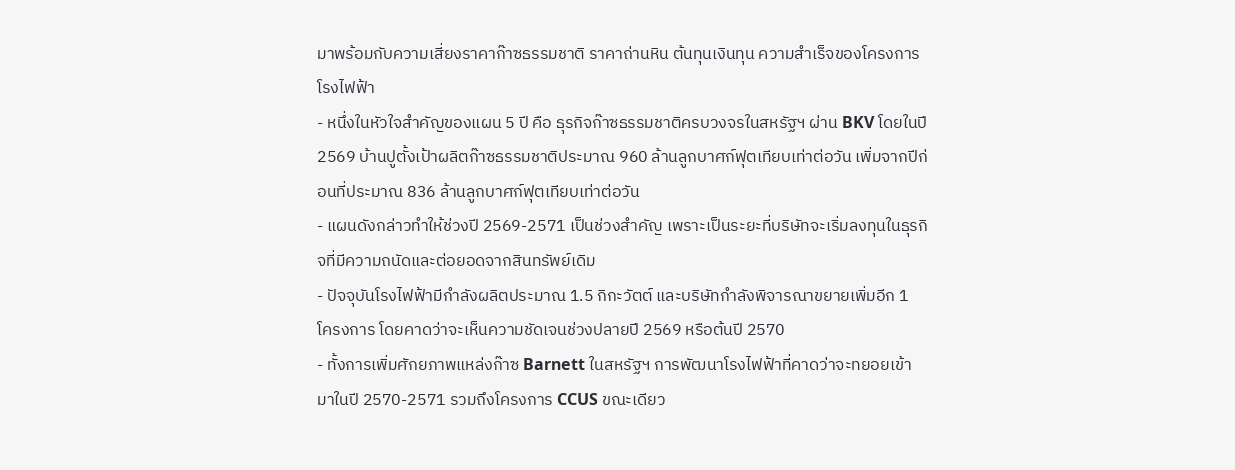มาพร้อมกับความเสี่ยงราคาก๊าซธรรมชาติ ราคาถ่านหิน ต้นทุนเงินทุน ความสำเร็จของโครงการโรงไฟฟ้า
- หนึ่งในหัวใจสำคัญของแผน 5 ปี คือ ธุรกิจก๊าซธรรมชาติครบวงจรในสหรัฐฯ ผ่าน BKV โดยในปี 2569 บ้านปูตั้งเป้าผลิตก๊าซธรรมชาติประมาณ 960 ล้านลูกบาศก์ฟุตเทียบเท่าต่อวัน เพิ่มจากปีก่อนที่ประมาณ 836 ล้านลูกบาศก์ฟุตเทียบเท่าต่อวัน
- แผนดังกล่าวทำให้ช่วงปี 2569-2571 เป็นช่วงสำคัญ เพราะเป็นระยะที่บริษัทจะเริ่มลงทุนในธุรกิจที่มีความถนัดและต่อยอดจากสินทรัพย์เดิม
- ปัจจุบันโรงไฟฟ้ามีกำลังผลิตประมาณ 1.5 กิกะวัตต์ และบริษัทกำลังพิจารณาขยายเพิ่มอีก 1 โครงการ โดยคาดว่าจะเห็นความชัดเจนช่วงปลายปี 2569 หรือต้นปี 2570
- ทั้งการเพิ่มศักยภาพแหล่งก๊าซ Barnett ในสหรัฐฯ การพัฒนาโรงไฟฟ้าที่คาดว่าจะทยอยเข้ามาในปี 2570-2571 รวมถึงโครงการ CCUS ขณะเดียว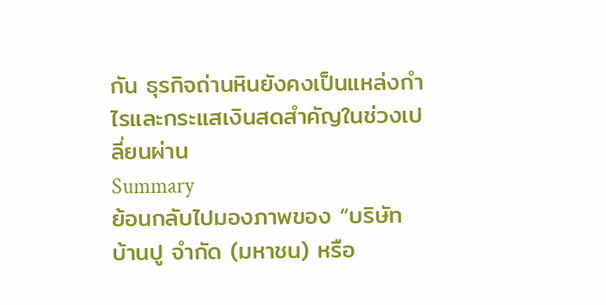กัน ธุรกิจถ่านหินยังคงเป็นแหล่งกำไรและกระแสเงินสดสำคัญในช่วงเปลี่ยนผ่าน
Summary
ย้อนกลับไปมองภาพของ “บริษัท บ้านปู จำกัด (มหาชน) หรือ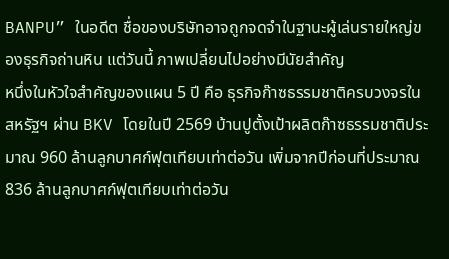BANPU” ในอดีต ชื่อของบริษัทอาจถูกจดจำในฐานะผู้เล่นรายใหญ่ของธุรกิจถ่านหิน แต่วันนี้ ภาพเปลี่ยนไปอย่างมีนัยสำคัญ
หนึ่งในหัวใจสำคัญของแผน 5 ปี คือ ธุรกิจก๊าซธรรมชาติครบวงจรในสหรัฐฯ ผ่าน BKV โดยในปี 2569 บ้านปูตั้งเป้าผลิตก๊าซธรรมชาติประมาณ 960 ล้านลูกบาศก์ฟุตเทียบเท่าต่อวัน เพิ่มจากปีก่อนที่ประมาณ 836 ล้านลูกบาศก์ฟุตเทียบเท่าต่อวัน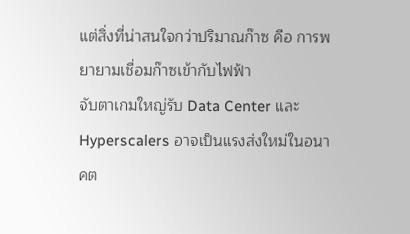แต่สิ่งที่น่าสนใจกว่าปริมาณก๊าซ คือ การพยายามเชื่อมก๊าซเข้ากับไฟฟ้า
จับตาเกมใหญ่รับ Data Center และ Hyperscalers อาจเป็นแรงส่งใหม่ในอนาคต